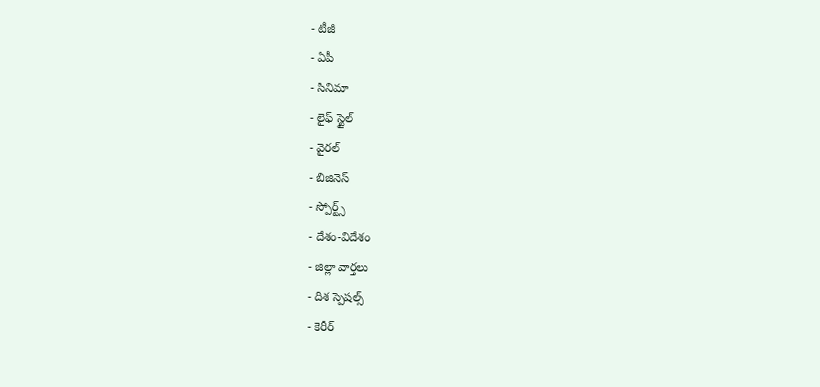- టీజీ
- ఏపీ
- సినిమా
- లైఫ్ స్టైల్
- వైరల్
- బిజినెస్
- స్పోర్ట్స్
- దేశం-విదేశం
- జిల్లా వార్తలు
- దిశ స్పెషల్స్
- కెరీర్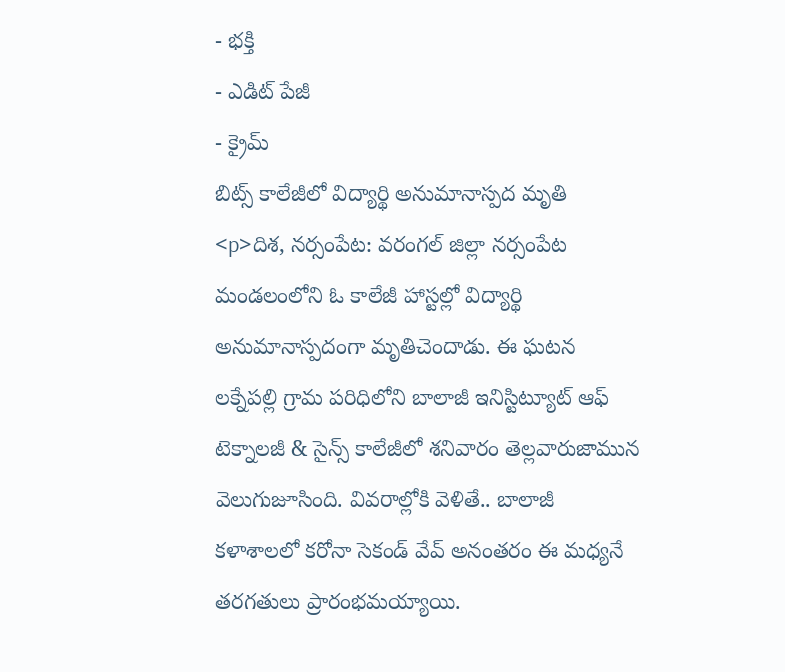- భక్తి
- ఎడిట్ పేజీ
- క్రైమ్
బిట్స్ కాలేజీలో విద్యార్థి అనుమానాస్పద మృతి
<p>దిశ, నర్సంపేట: వరంగల్ జిల్లా నర్సంపేట మండలంలోని ఓ కాలేజీ హాస్టల్లో విద్యార్థి అనుమానాస్పదంగా మృతిచెందాడు. ఈ ఘటన లక్నేపల్లి గ్రామ పరిధిలోని బాలాజీ ఇనిస్టిట్యూట్ ఆఫ్ టెక్నాలజీ & సైన్స్ కాలేజీలో శనివారం తెల్లవారుజామున వెలుగుజూసింది. వివరాల్లోకి వెళితే.. బాలాజీ కళాశాలలో కరోనా సెకండ్ వేవ్ అనంతరం ఈ మధ్యనే తరగతులు ప్రారంభమయ్యాయి.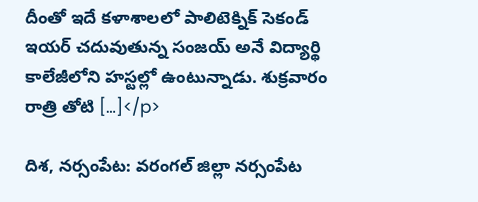దీంతో ఇదే కళాశాలలో పాలిటెక్నిక్ సెకండ్ ఇయర్ చదువుతున్న సంజయ్ అనే విద్యార్థి కాలేజీలోని హస్టల్లో ఉంటున్నాడు. శుక్రవారం రాత్రి తోటి […]</p>

దిశ, నర్సంపేట: వరంగల్ జిల్లా నర్సంపేట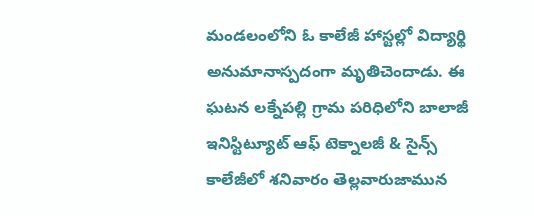మండలంలోని ఓ కాలేజీ హాస్టల్లో విద్యార్థి అనుమానాస్పదంగా మృతిచెందాడు. ఈ ఘటన లక్నేపల్లి గ్రామ పరిధిలోని బాలాజీ ఇనిస్టిట్యూట్ ఆఫ్ టెక్నాలజీ & సైన్స్ కాలేజీలో శనివారం తెల్లవారుజామున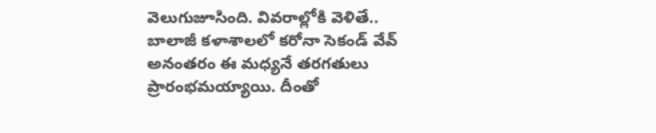వెలుగుజూసింది. వివరాల్లోకి వెళితే.. బాలాజీ కళాశాలలో కరోనా సెకండ్ వేవ్ అనంతరం ఈ మధ్యనే తరగతులు ప్రారంభమయ్యాయి. దీంతో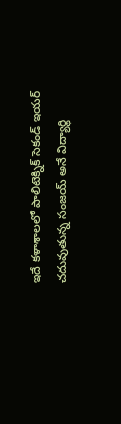ఇదే కళాశాలలో పాలిటెక్నిక్ సెకండ్ ఇయర్ చదువుతున్న సంజయ్ అనే విద్యార్థి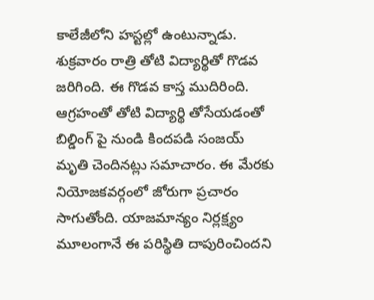కాలేజీలోని హస్టల్లో ఉంటున్నాడు. శుక్రవారం రాత్రి తోటి విద్యార్థితో గొడవ జరిగింది. ఈ గొడవ కాస్త ముదిరింది.
ఆగ్రహంతో తోటి విద్యార్థి తోసేయడంతో బిల్డింగ్ పై నుండి కిందపడి సంజయ్ మృతి చెందినట్లు సమాచారం. ఈ మేరకు నియోజకవర్గంలో జోరుగా ప్రచారం సాగుతోంది. యాజమాన్యం నిర్లక్ష్యం మూలంగానే ఈ పరిస్థితి దాపురించిందని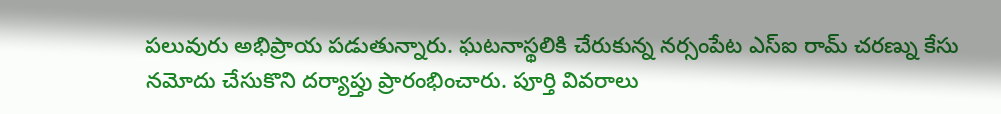పలువురు అభిప్రాయ పడుతున్నారు. ఘటనాస్థలికి చేరుకున్న నర్సంపేట ఎస్ఐ రామ్ చరణ్ను కేసు నమోదు చేసుకొని దర్యాప్తు ప్రారంభించారు. పూర్తి వివరాలు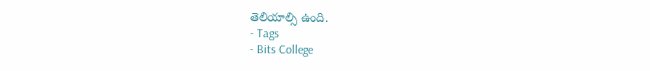తెలియాల్సి ఉంది.
- Tags
- Bits College